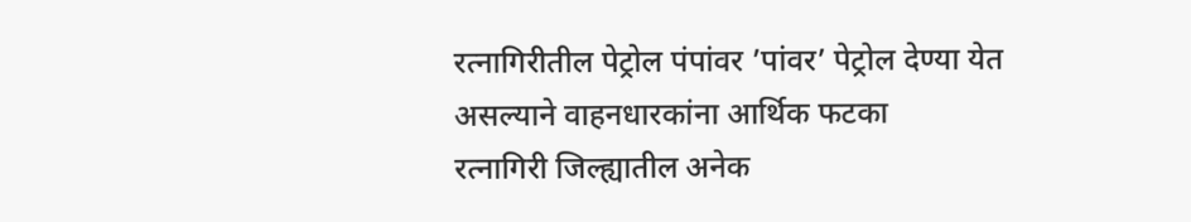रत्नागिरीतील पेट्रोल पंपांवर ’पांवर’ पेट्रोल देण्या येत असल्याने वाहनधारकांना आर्थिक फटका
रत्नागिरी जिल्ह्यातील अनेक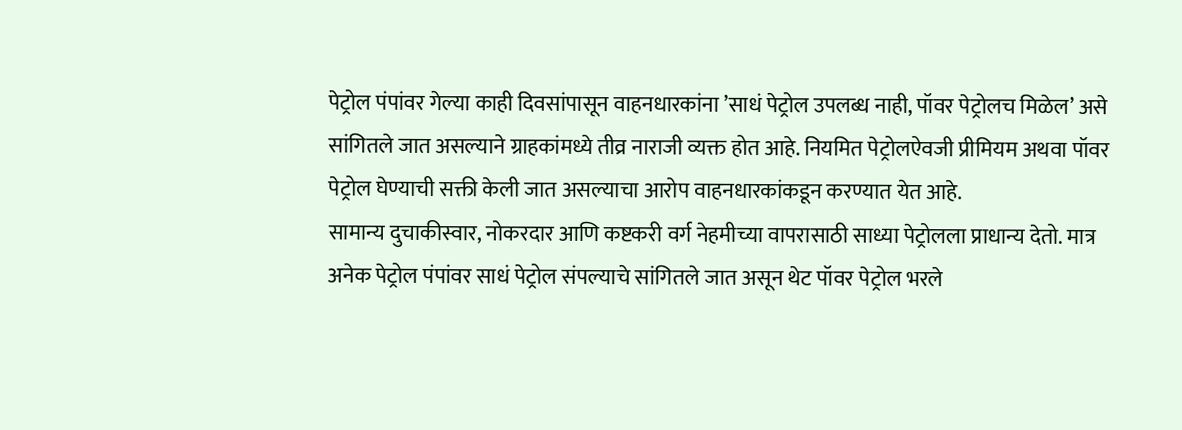पेट्रोल पंपांवर गेल्या काही दिवसांपासून वाहनधारकांना ’साधं पेट्रोल उपलब्ध नाही, पॉवर पेट्रोलच मिळेल’ असे सांगितले जात असल्याने ग्राहकांमध्ये तीव्र नाराजी व्यक्त होत आहे. नियमित पेट्रोलऐवजी प्रीमियम अथवा पॉवर पेट्रोल घेण्याची सक्ती केली जात असल्याचा आरोप वाहनधारकांकडून करण्यात येत आहे.
सामान्य दुचाकीस्वार, नोकरदार आणि कष्टकरी वर्ग नेहमीच्या वापरासाठी साध्या पेट्रोलला प्राधान्य देतो. मात्र अनेक पेट्रोल पंपांवर साधं पेट्रोल संपल्याचे सांगितले जात असून थेट पॉवर पेट्रोल भरले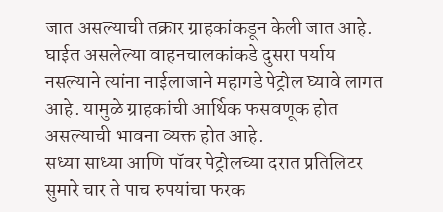जात असल्याची तक्रार ग्राहकांकडून केली जात आहे. घाईत असलेल्या वाहनचालकांकडे दुसरा पर्याय नसल्याने त्यांना नाईलाजाने महागडे पेट्रोल घ्यावे लागत आहे. यामुळे ग्राहकांची आर्थिक फसवणूक होत असल्याची भावना व्यक्त होत आहे.
सध्या साध्या आणि पॉवर पेट्रोलच्या दरात प्रतिलिटर सुमारे चार ते पाच रुपयांचा फरक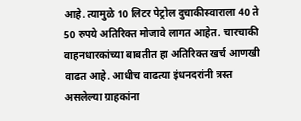आहे. त्यामुळे 10 लिटर पेट्रोल दुचाकीस्वाराला 40 ते 50 रुपये अतिरिक्त मोजावे लागत आहेत. चारचाकी वाहनधारकांच्या बाबतीत हा अतिरिक्त खर्च आणखी वाढत आहे. आधीच वाढत्या इंधनदरांनी त्रस्त असलेल्या ग्राहकांना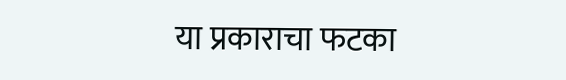या प्रकाराचा फटका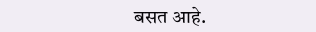बसत आहे.